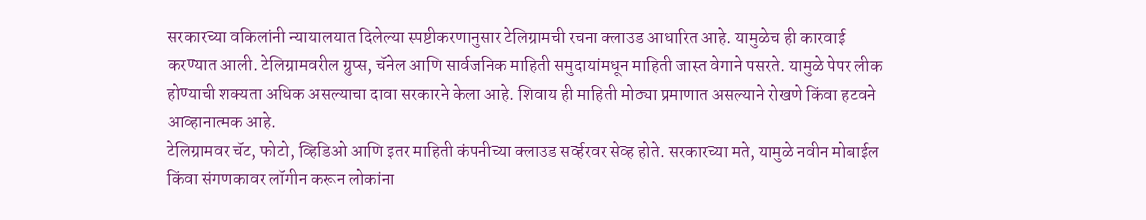सरकारच्या वकिलांनी न्यायालयात दिलेल्या स्पष्टीकरणानुसार टेलिग्रामची रचना क्लाउड आधारित आहे. यामुळेच ही कारवाई करण्यात आली. टेलिग्रामवरील ग्रुप्स, चॅनेल आणि सार्वजनिक माहिती समुदायांमधून माहिती जास्त वेगाने पसरते. यामुळे पेपर लीक होण्याची शक्यता अधिक असल्याचा दावा सरकारने केला आहे. शिवाय ही माहिती मोठ्या प्रमाणात असल्याने रोखणे किंवा हटवने आव्हानात्मक आहे.
टेलिग्रामवर चॅट, फोटो, व्हिडिओ आणि इतर माहिती कंपनीच्या क्लाउड सर्व्हरवर सेव्ह होते. सरकारच्या मते, यामुळे नवीन मोबाईल किंवा संगणकावर लॉगीन करून लोकांना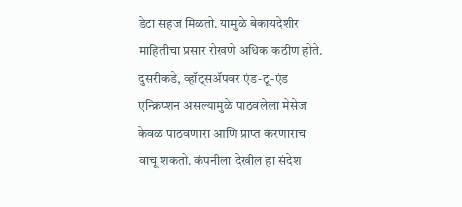डेटा सहज मिळतो. यामुळे बेकायदेशीर माहितीचा प्रसार रोखणे अधिक कठीण होते.
दुसरीकडे, व्हॉट्सॲपवर एंड-टू-एंड एन्क्रिप्शन असल्यामुळे पाठवलेला मेसेज केवळ पाठवणारा आणि प्राप्त करणाराच वाचू शकतो. कंपनीला देखील हा संदेश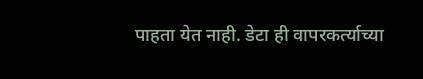पाहता येत नाही. डेटा ही वापरकर्त्याच्या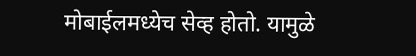मोबाईलमध्येच सेव्ह होतो. यामुळे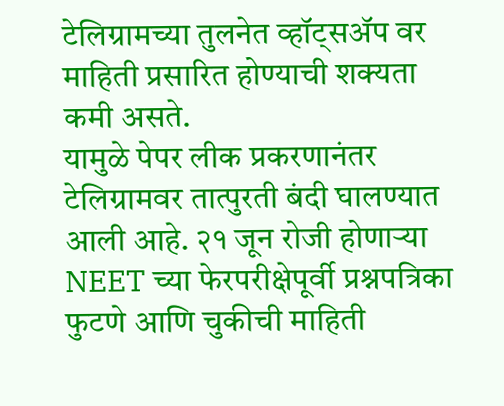टेलिग्रामच्या तुलनेत व्हॉट्सॲप वर माहिती प्रसारित होण्याची शक्यता कमी असते.
यामुळे पेपर लीक प्रकरणानंतर टेलिग्रामवर तात्पुरती बंदी घालण्यात आली आहे. २१ जून रोजी होणाऱ्या NEET च्या फेरपरीक्षेपूर्वी प्रश्नपत्रिका फुटणे आणि चुकीची माहिती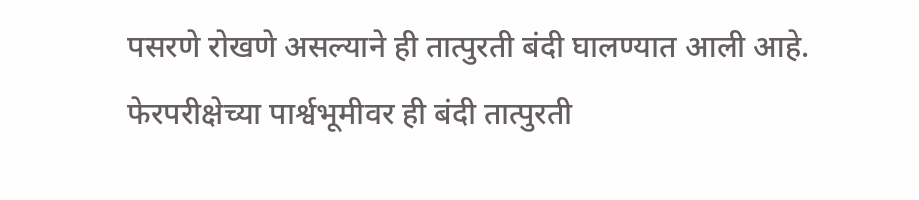पसरणे रोखणे असल्याने ही तात्पुरती बंदी घालण्यात आली आहे. फेरपरीक्षेच्या पार्श्वभूमीवर ही बंदी तात्पुरती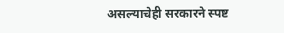असल्याचेही सरकारने स्पष्ट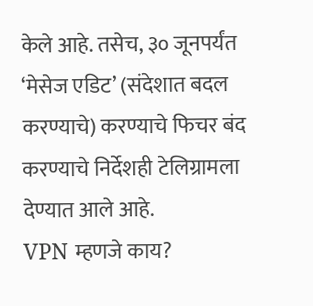केले आहे. तसेच, ३० जूनपर्यंत ‘मेसेज एडिट’ (संदेशात बदल करण्याचे) करण्याचे फिचर बंद करण्याचे निर्देशही टेलिग्रामला देण्यात आले आहे.
VPN म्हणजे काय?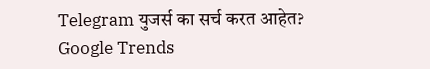Telegram युजर्स का सर्च करत आहेत? Google Trends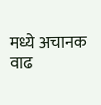मध्ये अचानक वाढ